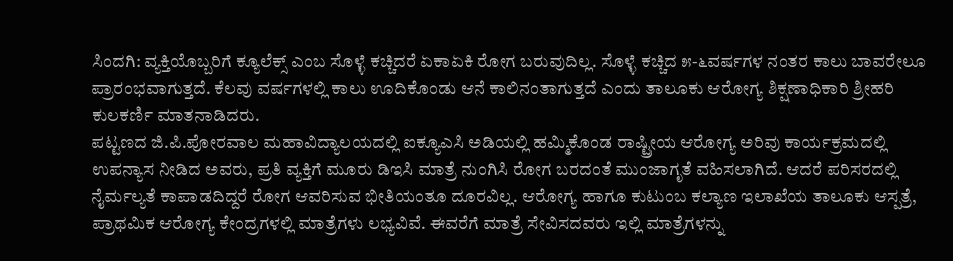ಸಿಂದಗಿ: ವ್ಯಕ್ತಿಯೊಬ್ಬರಿಗೆ ಕ್ಯೂಲೆಕ್ಸ್ ಎಂಬ ಸೊಳ್ಳೆ ಕಚ್ಚಿದರೆ ಏಕಾಏಕಿ ರೋಗ ಬರುವುದಿಲ್ಲ. ಸೊಳ್ಳೆ ಕಚ್ಚಿದ ೫-೬ವರ್ಷಗಳ ನಂತರ ಕಾಲು ಬಾವರೇಲೂ ಪ್ರಾರಂಭವಾಗುತ್ತದೆ. ಕೆಲವು ವರ್ಷಗಳಲ್ಲಿ ಕಾಲು ಊದಿಕೊಂಡು ಆನೆ ಕಾಲಿನಂತಾಗುತ್ತದೆ ಎಂದು ತಾಲೂಕು ಆರೋಗ್ಯ ಶಿಕ್ಷಣಾಧಿಕಾರಿ ಶ್ರೀಹರಿ ಕುಲಕರ್ಣಿ ಮಾತನಾಡಿದರು.
ಪಟ್ಟಣದ ಜಿ.ಪಿ.ಪೋರವಾಲ ಮಹಾವಿದ್ಯಾಲಯದಲ್ಲಿ ಐಕ್ಯೂಎಸಿ ಅಡಿಯಲ್ಲಿ ಹಮ್ಮಿಕೊಂಡ ರಾಷ್ಟ್ರೀಯ ಆರೋಗ್ಯ ಅರಿವು ಕಾರ್ಯಕ್ರಮದಲ್ಲಿ ಉಪನ್ಯಾಸ ನೀಡಿದ ಅವರು, ಪ್ರತಿ ವ್ಯಕ್ತಿಗೆ ಮೂರು ಡಿಇಸಿ ಮಾತ್ರೆ ನುಂಗಿಸಿ ರೋಗ ಬರದಂತೆ ಮುಂಜಾಗೃತೆ ವಹಿಸಲಾಗಿದೆ. ಆದರೆ ಪರಿಸರದಲ್ಲಿ ನೈರ್ಮಲ್ಯತೆ ಕಾಪಾಡದಿದ್ದರೆ ರೋಗ ಆವರಿಸುವ ಭೀತಿಯಂತೂ ದೂರವಿಲ್ಲ. ಆರೋಗ್ಯ ಹಾಗೂ ಕುಟುಂಬ ಕಲ್ಯಾಣ ಇಲಾಖೆಯ ತಾಲೂಕು ಆಸ್ಪತ್ರೆ, ಪ್ರಾಥಮಿಕ ಆರೋಗ್ಯ ಕೇಂದ್ರಗಳಲ್ಲಿ ಮಾತ್ರೆಗಳು ಲಭ್ಯವಿವೆ. ಈವರೆಗೆ ಮಾತ್ರೆ ಸೇವಿಸದವರು ಇಲ್ಲಿ ಮಾತ್ರೆಗಳನ್ನು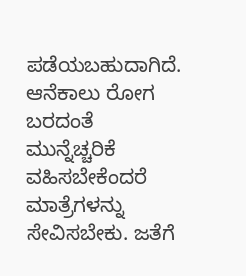ಪಡೆಯಬಹುದಾಗಿದೆ. ಆನೆಕಾಲು ರೋಗ ಬರದಂತೆ ಮುನ್ನೆಚ್ಚರಿಕೆ ವಹಿಸಬೇಕೆಂದರೆ ಮಾತ್ರೆಗಳನ್ನು ಸೇವಿಸಬೇಕು. ಜತೆಗೆ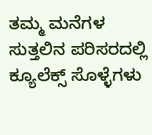ತಮ್ಮ ಮನೆಗಳ ಸುತ್ತಲಿನ ಪರಿಸರದಲ್ಲಿ ಕ್ಯೂಲೆಕ್ಸ್ ಸೊಳ್ಳೆಗಳು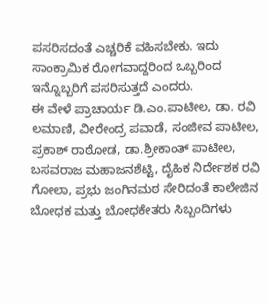ಪಸರಿಸದಂತೆ ಎಚ್ಚರಿಕೆ ವಹಿಸಬೇಕು. ಇದು ಸಾಂಕ್ರಾಮಿಕ ರೋಗವಾದ್ದರಿಂದ ಒಬ್ಬರಿಂದ ಇನ್ನೊಬ್ಬರಿಗೆ ಪಸರಿಸುತ್ತದೆ ಎಂದರು.
ಈ ವೇಳೆ ಪ್ರಾಚಾರ್ಯ ಡಿ.ಎಂ.ಪಾಟೀಲ, ಡಾ. ರವಿ ಲಮಾಣಿ, ವೀರೇಂದ್ರ ಪವಾಡೆ, ಸಂಜೀವ ಪಾಟೀಲ, ಪ್ರಕಾಶ್ ರಾಠೋಡ, ಡಾ.ಶ್ರೀಕಾಂತ್ ಪಾಟೀಲ, ಬಸವರಾಜ ಮಹಾಜನಶೆಟ್ಟಿ, ದೈಹಿಕ ನಿರ್ದೇಶಕ ರವಿ ಗೋಲಾ, ಪ್ರಭು ಜಂಗಿನಮಠ ಸೇರಿದಂತೆ ಕಾಲೇಜಿನ ಬೋಧಕ ಮತ್ತು ಬೋಧಕೇತರು ಸಿಬ್ಬಂದಿಗಳು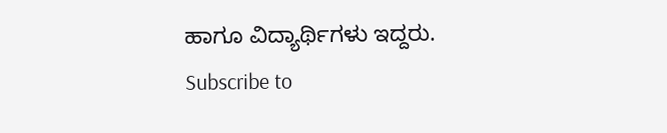ಹಾಗೂ ವಿದ್ಯಾರ್ಥಿಗಳು ಇದ್ದರು.
Subscribe to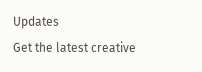Updates
Get the latest creative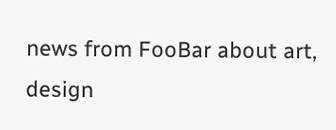news from FooBar about art, design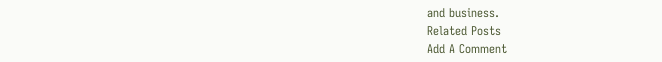and business.
Related Posts
Add A Comment